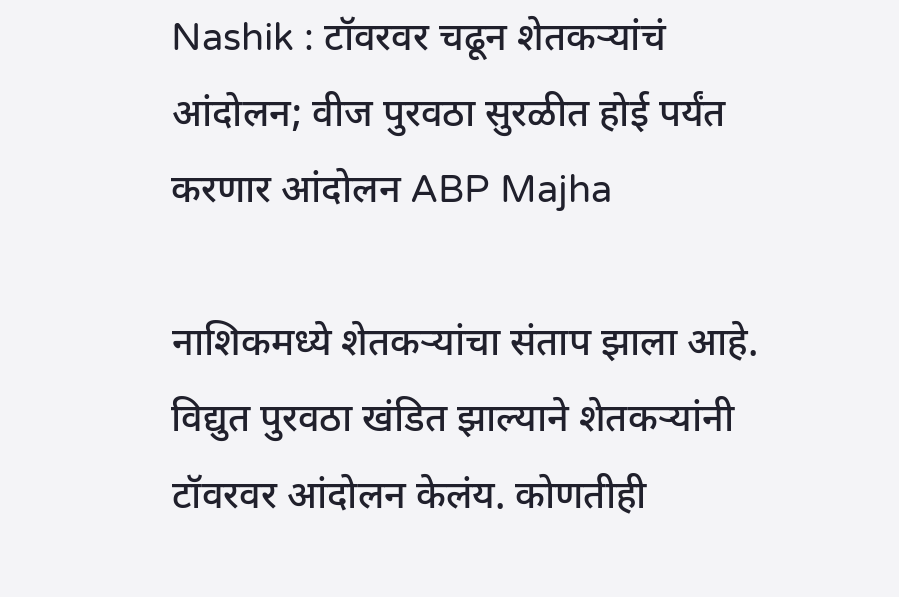Nashik : टॉवरवर चढून शेतकऱ्यांचं आंदोलन; वीज पुरवठा सुरळीत होई पर्यंत करणार आंदोलन ABP Majha

नाशिकमध्ये शेतकऱ्यांचा संताप झाला आहे. विद्युत पुरवठा खंडित झाल्याने शेतकऱ्यांनी टॉवरवर आंदोलन केलंय. कोणतीही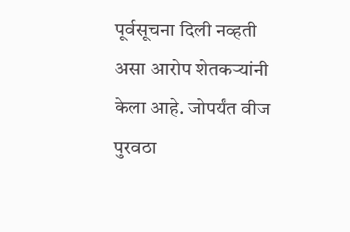पूर्वसूचना दिली नव्हती असा आरोप शेतकऱ्यांनी केला आहे. जोपर्यंत वीज पुरवठा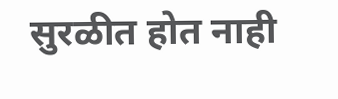सुरळीत होत नाही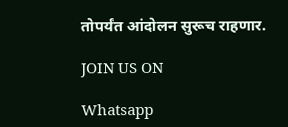तोपर्यंत आंदोलन सुरूच राहणार.

JOIN US ON

Whatsapp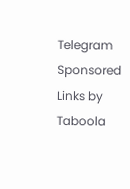Telegram
Sponsored Links by Taboola